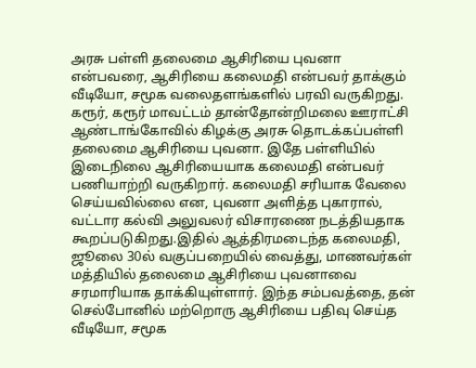அரசு பள்ளி தலைமை ஆசிரியை புவனா என்பவரை, ஆசிரியை கலைமதி என்பவர் தாக்கும் வீடியோ, சமூக வலைதளங்களில் பரவி வருகிறது. கரூர், கரூர் மாவட்டம் தான்தோன்றிமலை ஊராட்சி ஆண்டாங்கோவில் கிழக்கு அரசு தொடக்கப்பள்ளி தலைமை ஆசிரியை புவனா. இதே பள்ளியில் இடைநிலை ஆசிரியையாக கலைமதி என்பவர் பணியாற்றி வருகிறார். கலைமதி சரியாக வேலை செய்யவில்லை என, புவனா அளித்த புகாரால், வட்டார கல்வி அலுவலர் விசாரணை நடத்தியதாக கூறப்படுகிறது.இதில் ஆத்திரமடைந்த கலைமதி, ஜூலை 30ல் வகுப்பறையில் வைத்து, மாணவர்கள் மத்தியில் தலைமை ஆசிரியை புவனாவை சரமாரியாக தாக்கியுள்ளார். இந்த சம்பவத்தை, தன் செல்போனில் மற்றொரு ஆசிரியை பதிவு செய்த வீடியோ, சமூக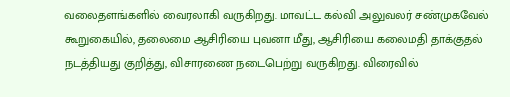வலைதளங்களில் வைரலாகி வருகிறது. மாவட்ட கல்வி அலுவலர் சண்முகவேல் கூறுகையில், தலைமை ஆசிரியை புவனா மீது, ஆசிரியை கலைமதி தாக்குதல் நடத்தியது குறித்து, விசாரணை நடைபெற்று வருகிறது. விரைவில்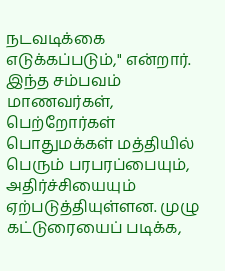நடவடிக்கை எடுக்கப்படும்," என்றார். இந்த சம்பவம் மாணவர்கள், பெற்றோர்கள் பொதுமக்கள் மத்தியில் பெரும் பரபரப்பையும், அதிர்ச்சியையும் ஏற்படுத்தியுள்ளன. முழு கட்டுரையைப் படிக்க,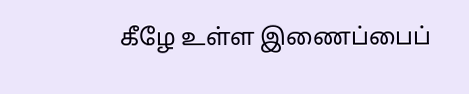கீழே உள்ள இணைப்பைப்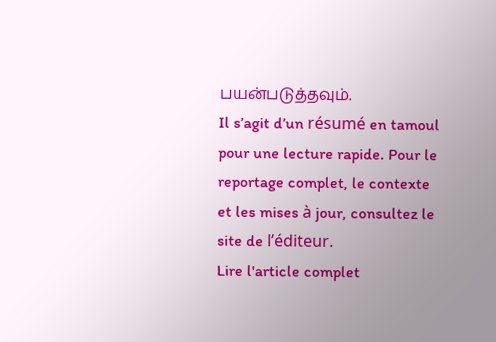பயன்படுத்தவும்.
Il s’agit d’un résumé en tamoul pour une lecture rapide. Pour le reportage complet, le contexte et les mises à jour, consultez le site de l’éditeur.
Lire l'article complet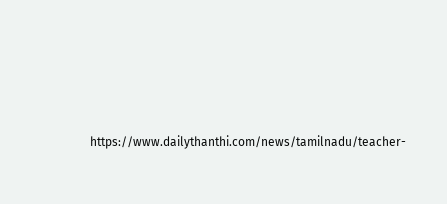https://www.dailythanthi.com/news/tamilnadu/teacher-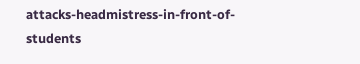attacks-headmistress-in-front-of-students